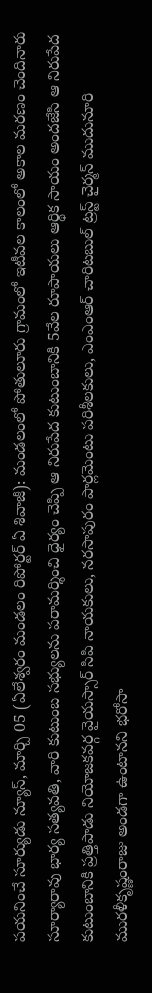పయనించే సూర్యుడు న్యూస్, మార్చి 05 (ఏలేశ్వరం మండలం రిపోర్టర్ ఏ శివాజీ): మండలంలో పోతులూరు గ్రామంలో ఇటీవల కాలంలో అకాల మరణం చెందినారు సూర్యారావు భార్య సత్యవతి, వారి కుటుంబ సభ్యులను పరామర్శించి ధైర్యం చెప్పి ఆ నిరుపేద కుటుంబానికి 5వేల రూపాయలు ఆర్థిక సాయం అందజేసి ఆ నిరుపేద కుటుంబానికి ప్రత్తిపాడు నియోజకవర్గ వైయస్సార్ సిపి నాయకులు, నరసాపురం పార్లమెంటు పరిశీలకులు, ఎంఎంఆర్ చారిటబుల్ ట్రస్ట్ చైర్మన్ ముదునూరి మురళీకృష్ణంరాజు అండగా ఉంటానని భరోసా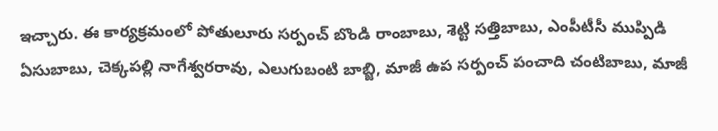ఇచ్చారు. ఈ కార్యక్రమంలో పోతులూరు సర్పంచ్ బొండి రాంబాబు, శెట్టి సత్తిబాబు, ఎంపీటీసీ ముప్పిడి ఏసుబాబు, చెక్కపల్లి నాగేశ్వరరావు, ఎలుగుబంటి బాబ్జి, మాజీ ఉప సర్పంచ్ పంచాది చంటిబాబు, మాజీ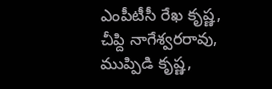ఎంపీటీసీ రేఖ కృష్ణ, చీప్ది నాగేశ్వరరావు, ముప్పిడి కృష్ణ,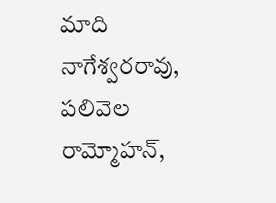మాది నాగేశ్వరరావు, పలివెల రామ్మోహన్,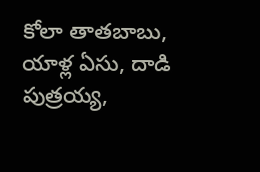కోలా తాతబాబు, యాళ్ల ఏసు, దాడి పుత్రయ్య,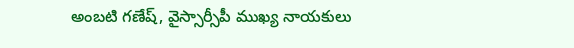అంబటి గణేష్, వైస్సార్సీపీ ముఖ్య నాయకులు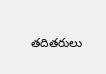తదితరులు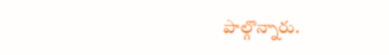పాల్గొన్నారు.